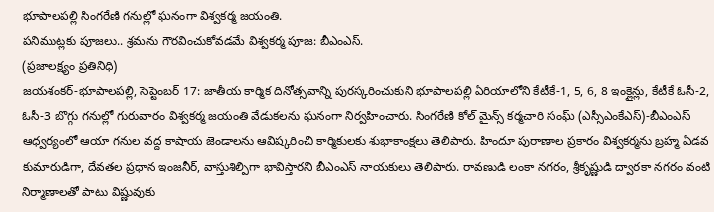భూపాలపల్లి సింగరేణి గనుల్లో ఘనంగా విశ్వకర్మ జయంతి.
పనిముట్లకు పూజలు.. శ్రమను గౌరవించుకోవడమే విశ్వకర్మ పూజ: బీఎంఎస్.
(ప్రజాలక్ష్యం ప్రతినిధి)
జయశంకర్-భూపాలపల్లి, సెప్టెంబర్ 17: జాతీయ కార్మిక దినోత్సవాన్ని పురస్కరించుకుని భూపాలపల్లి ఏరియాలోని కేటీకే-1, 5, 6, 8 ఇంక్లైన్లు, కేటీకే ఓసీ-2, ఓసీ-3 బొగ్గు గనుల్లో గురువారం విశ్వకర్మ జయంతి వేడుకలను ఘనంగా నిర్వహించారు. సింగరేణి కోల్ మైన్స్ కర్మచారి సంఘ్ (ఎస్సీఎంకేఎస్)-బీఎంఎస్ ఆధ్వర్యంలో ఆయా గనుల వద్ద కాషాయ జెండాలను ఆవిష్కరించి కార్మికులకు శుభాకాంక్షలు తెలిపారు. హిందూ పురాణాల ప్రకారం విశ్వకర్మను బ్రహ్మ ఏడవ కుమారుడిగా, దేవతల ప్రధాన ఇంజనీర్, వాస్తుశిల్పిగా భావిస్తారని బీఎంఎస్ నాయకులు తెలిపారు. రావణుడి లంకా నగరం, శ్రీకృష్ణుడి ద్వారకా నగరం వంటి నిర్మాణాలతో పాటు విష్ణువుకు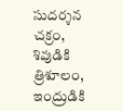సుదర్శన చక్రం, శివుడికి త్రిశూలం, ఇంద్రుడికి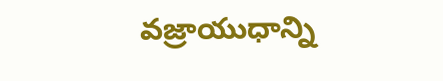వజ్రాయుధాన్ని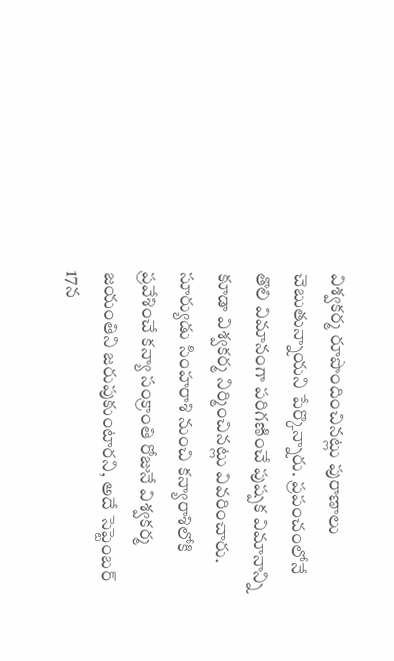విశ్వకర్మ రూపొందించినట్లు పురాణాలు చెబుతున్నాయని పేర్కొన్నారు. ప్రపంచంలోనే తొలి విమానంగా పరిగణించే పుష్పక విమానాన్ని కూడా విశ్వకర్మ నిర్మించినట్లు వివరించారు. సూర్యుడు సింహరాశి నుంచి కన్యారాశిలోకి ప్రవేశించే కన్యా సంక్రాంతి రోజునే విశ్వకర్మ జయంతిని జరుపుకుంటారని, అదే సెప్టెంబర్ 17న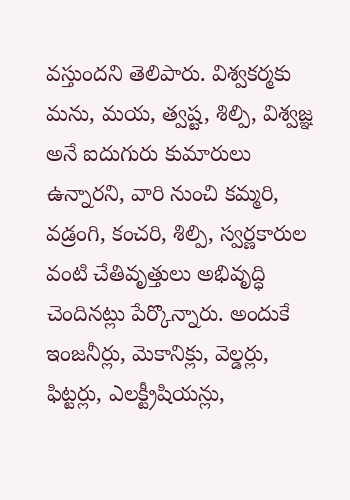వస్తుందని తెలిపారు. విశ్వకర్మకు మను, మయ, త్వష్ట, శిల్పి, విశ్వజ్ఞ అనే ఐదుగురు కుమారులు ఉన్నారని, వారి నుంచి కమ్మరి, వడ్రంగి, కంచరి, శిల్పి, స్వర్ణకారుల వంటి చేతివృత్తులు అభివృద్ధి చెందినట్లు పేర్కొన్నారు. అందుకే ఇంజనీర్లు, మెకానిక్లు, వెల్డర్లు, ఫిట్టర్లు, ఎలక్ట్రీషియన్లు,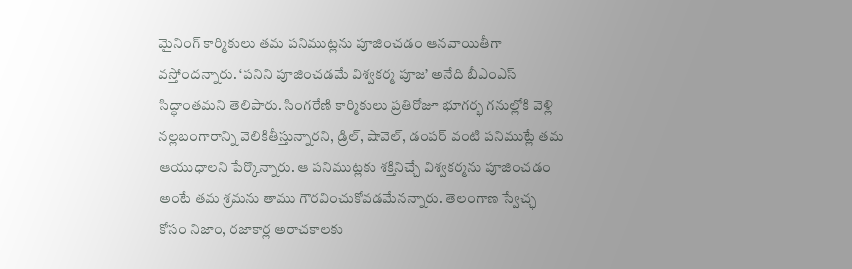మైనింగ్ కార్మికులు తమ పనిముట్లను పూజించడం ఆనవాయితీగా వస్తోందన్నారు. ‘పనిని పూజించడమే విశ్వకర్మ పూజ’ అనేది బీఎంఎస్ సిద్ధాంతమని తెలిపారు. సింగరేణి కార్మికులు ప్రతిరోజూ భూగర్భ గనుల్లోకి వెళ్లి నల్లబంగారాన్ని వెలికితీస్తున్నారని, డ్రిల్, షావెల్, డంపర్ వంటి పనిముట్లే తమ ఆయుధాలని పేర్కొన్నారు. ఆ పనిముట్లకు శక్తినిచ్చే విశ్వకర్మను పూజించడం అంటే తమ శ్రమను తాము గౌరవించుకోవడమేనన్నారు. తెలంగాణ స్వేచ్ఛ కోసం నిజాం, రజాకార్ల అరాచకాలకు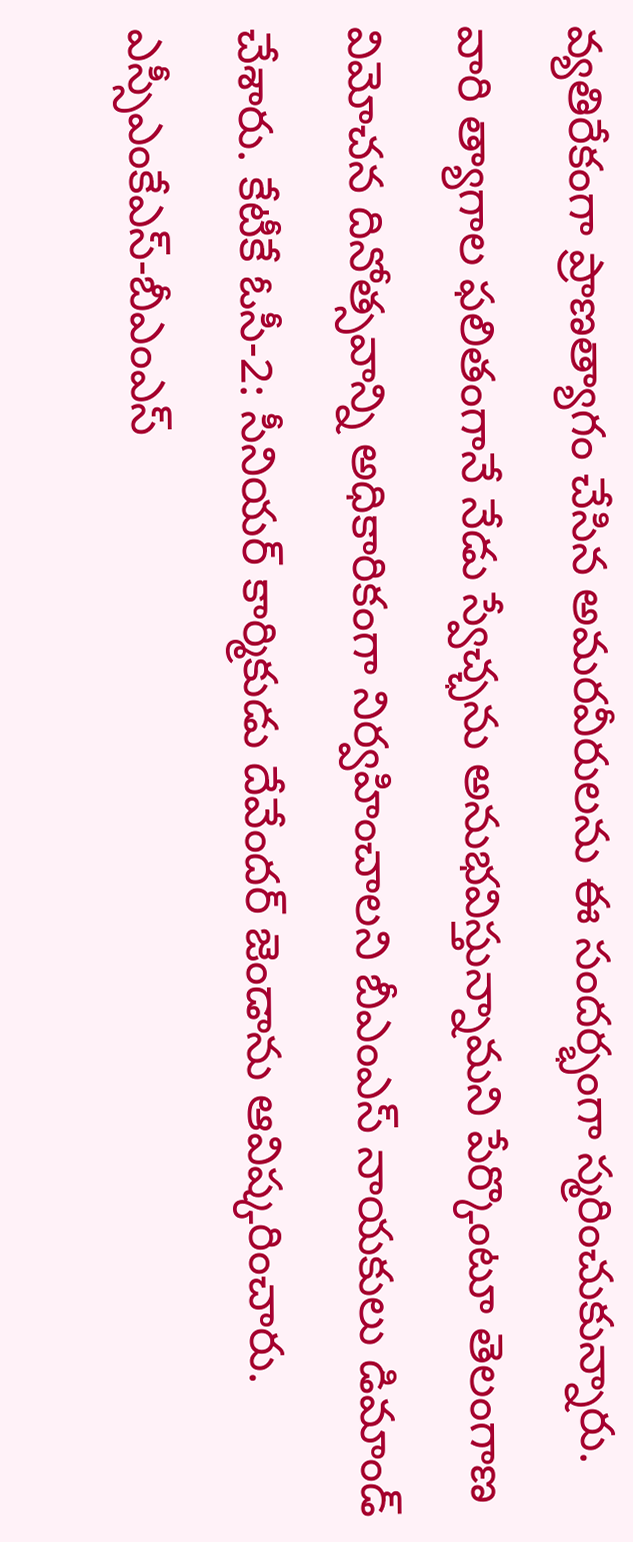వ్యతిరేకంగా ప్రాణత్యాగం చేసిన అమరవీరులను ఈ సందర్భంగా స్మరించుకున్నారు. వారి త్యాగాల ఫలితంగానే నేడు స్వేచ్ఛను అనుభవిస్తున్నామని పేర్కొంటూ తెలంగాణ విమోచన దినోత్సవాన్ని అధికారికంగా నిర్వహించాలని బీఎంఎస్ నాయకులు డిమాండ్ చేశారు. కేటీకే ఓసీ-2: సీనియర్ కార్మికుడు దేవేందర్ జెండాను ఆవిష్కరించారు. ఎస్సీఎంకేఎస్-బీఎంఎస్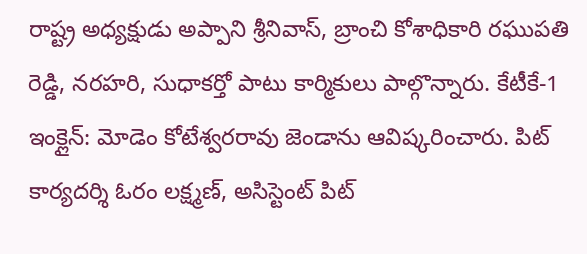రాష్ట్ర అధ్యక్షుడు అప్పాని శ్రీనివాస్, బ్రాంచి కోశాధికారి రఘుపతి రెడ్డి, నరహరి, సుధాకర్తో పాటు కార్మికులు పాల్గొన్నారు. కేటీకే-1 ఇంక్లైన్: మోడెం కోటేశ్వరరావు జెండాను ఆవిష్కరించారు. పిట్ కార్యదర్శి ఓరం లక్ష్మణ్, అసిస్టెంట్ పిట్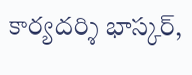కార్యదర్శి భాస్కర్,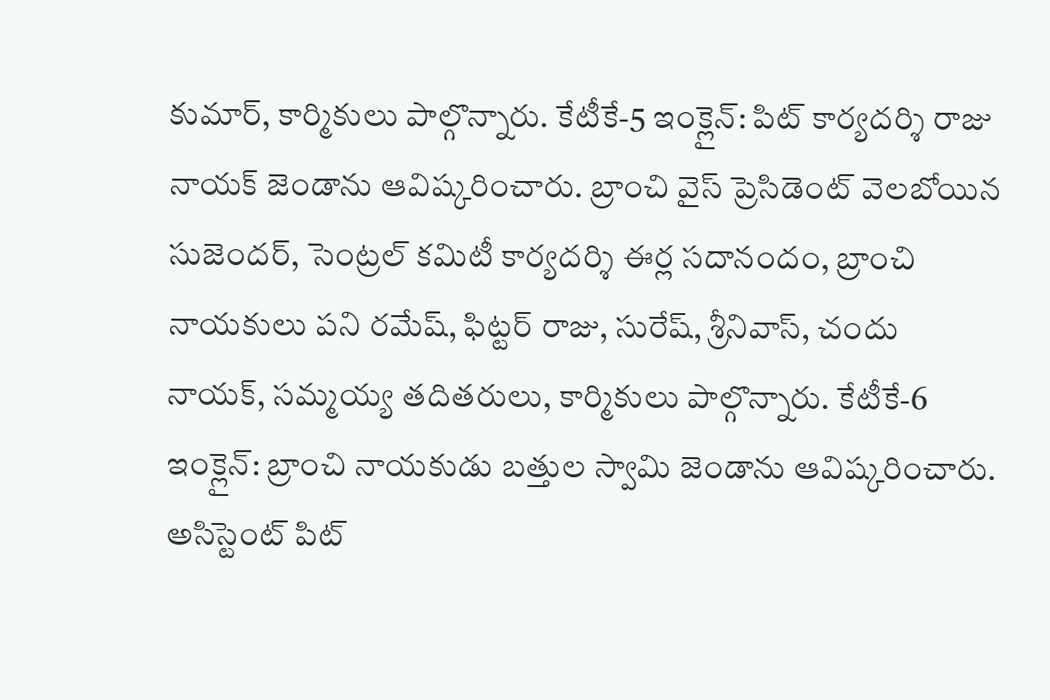కుమార్, కార్మికులు పాల్గొన్నారు. కేటీకే-5 ఇంక్లైన్: పిట్ కార్యదర్శి రాజు నాయక్ జెండాను ఆవిష్కరించారు. బ్రాంచి వైస్ ప్రెసిడెంట్ వెలబోయిన సుజెందర్, సెంట్రల్ కమిటీ కార్యదర్శి ఈర్ల సదానందం, బ్రాంచి నాయకులు పని రమేష్, ఫిట్టర్ రాజు, సురేష్, శ్రీనివాస్, చందు నాయక్, సమ్మయ్య తదితరులు, కార్మికులు పాల్గొన్నారు. కేటీకే-6 ఇంక్లైన్: బ్రాంచి నాయకుడు బత్తుల స్వామి జెండాను ఆవిష్కరించారు. అసిస్టెంట్ పిట్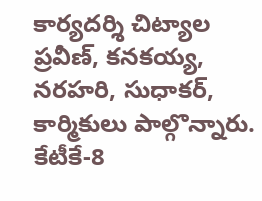కార్యదర్శి చిట్యాల ప్రవీణ్, కనకయ్య, నరహరి, సుధాకర్, కార్మికులు పాల్గొన్నారు. కేటీకే-8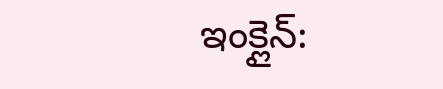ఇంక్లైన్: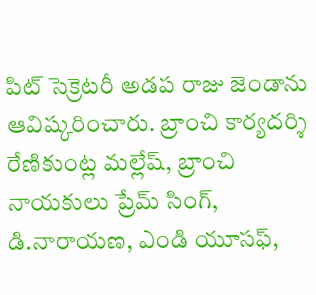పిట్ సెక్రెటరీ అడప రాజు జెండాను ఆవిష్కరించారు. బ్రాంచి కార్యదర్శి రేణికుంట్ల మల్లేష్, బ్రాంచి నాయకులు ప్రేమ్ సింగ్, డి.నారాయణ, ఎండి యూసఫ్,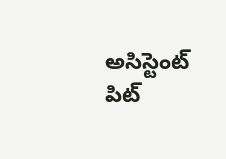అసిస్టెంట్ పిట్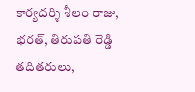కార్యదర్శి శీలం రాజు, భరత్, తిరుపతి రెడ్డి తదితరులు,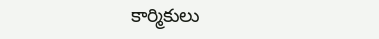కార్మికులు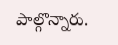పాల్గొన్నారు.